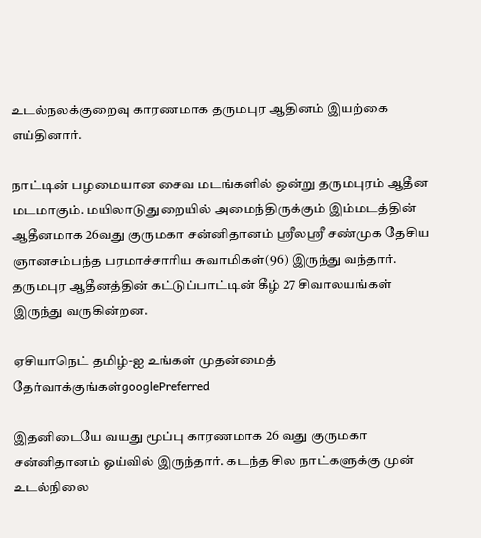உடல்நலக்குறைவு காரணமாக தருமபுர ஆதினம் இயற்கை எய்தினார்.

நாட்டின் பழமையான சைவ மடங்களில் ஒன்று தருமபுரம் ஆதீன மடமாகும். மயிலாடுதுறையில் அமைந்திருக்கும் இம்மடத்தின் ஆதீனமாக 26வது குருமகா சன்னிதானம் ஸ்ரீலஸ்ரீ சண்முக தேசிய ஞானசம்பந்த பரமாச்சாரிய சுவாமிகள்(96) இருந்து வந்தார். தருமபுர ஆதீனத்தின் கட்டுப்பாட்டின் கீழ் 27 சிவாலயங்கள் இருந்து வருகின்றன.

ஏசியாநெட் தமிழ்-ஐ உங்கள் முதன்மைத் தேர்வாக்குங்கள்googlePreferred

இதனிடையே வயது மூப்பு காரணமாக 26 வது குருமகா சன்னிதானம் ஓய்வில் இருந்தார். கடந்த சில நாட்களுக்கு முன் உடல்நிலை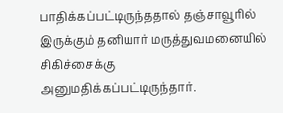பாதிக்கப்பட்டிருந்ததால் தஞ்சாவூரில் இருக்கும் தனியார் மருத்துவமனையில் சிகிச்சைக்கு அனுமதிக்கப்பட்டிருந்தார்.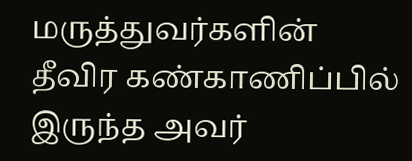மருத்துவர்களின் தீவிர கண்காணிப்பில் இருந்த அவர்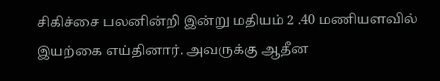சிகிச்சை பலனின்றி இன்று மதியம் 2 .40 மணியளவில் இயற்கை எய்தினார். அவருக்கு ஆதீன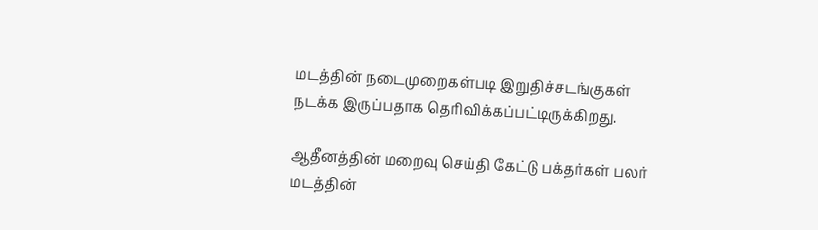மடத்தின் நடைமுறைகள்படி இறுதிச்சடங்குகள் நடக்க இருப்பதாக தெரிவிக்கப்பட்டிருக்கிறது.

ஆதீனத்தின் மறைவு செய்தி கேட்டு பக்தர்கள் பலர் மடத்தின்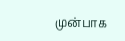முன்பாக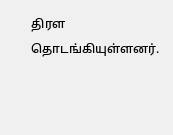திரள தொடங்கியுள்ளனர்.